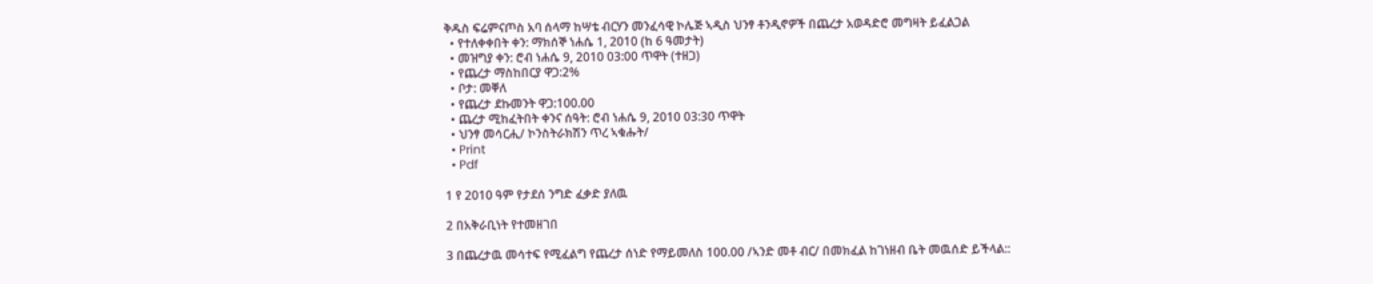ቅዱስ ፍሬምናጦስ አባ ሰላማ ከሣቴ ብርሃን መንፈሳዊ ኮሌጅ ኣዲስ ህንፃ ቶንዲኖዎች በጨረታ አወዳድሮ መግዛት ይፈልጋል
  • የተለቀቀበት ቀን: ማክሰኞ ነሐሴ 1, 2010 (ከ 6 ዓመታት)
  • መዝግያ ቀን: ሮብ ነሐሴ 9, 2010 03:00 ጥዋት (ተዘጋ)
  • የጨረታ ማስከበርያ ዋጋ:2%
  • ቦታ: መቐለ
  • የጨረታ ደኩመንት ዋጋ:100.00
  • ጨረታ ሚከፈትበት ቀንና ሰዓት: ሮብ ነሐሴ 9, 2010 03:30 ጥዋት
  • ህንፃ መሳርሒ/ ኮንስትራክሽን ጥረ ኣቁሑት/
  • Print
  • Pdf

1 የ 2010 ዓም የታደሰ ንግድ ፈቃድ ያለዉ

2 በአቅራቢነት የተመዘገበ

3 በጨረታዉ መሳተፍ የሚፈልግ የጨረታ ሰነድ የማይመለስ 100.00 /ኣንድ መቶ ብር/ በመክፈል ከገነዘብ ቤት መዉሰድ ይችላል::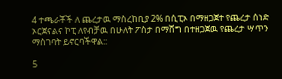4 ተጫራቾች ለ ጨረታዉ ማስረከቢያ 2% በሲፒኦ በማዘጋጀተ የጨረታ ሰነድ ኦርጀናልና ኮፒ ለየብቻዉ በሁለት ፖስታ በማሸግ በተዘጋጀዉ የጨረታ ሣጥን ማስገባት ይኖርባችዋል::

5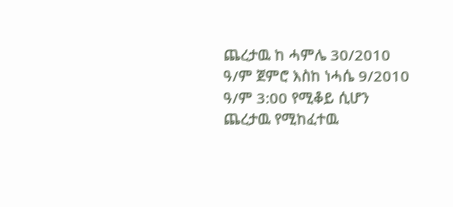ጨረታዉ ከ ሓምሌ 30/2010 ዓ/ም ጀምሮ እስከ ነሓሴ 9/2010 ዓ/ም 3:00 የሚቆይ ሲሆን ጨረታዉ የሚከፈተዉ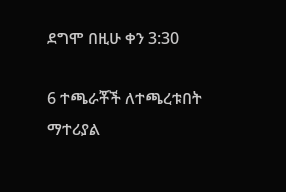ደግሞ በዚሁ ቀን 3:30

6 ተጫራቾች ለተጫረቱበት ማተሪያል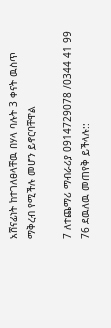አሸናፊነት ከተገለፀላቸዉ በሃላ ባሉት 3 ቀናት ዉስጥ ማቅረብ የሚችሉ መሆን ይኖርባቸዋል

7 ለተጨማሪ ማብራሪያ 0914729078 /0344 41 99 76 ደዉለዉ መጠየቅ ይችላሉ::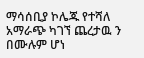ማሳሰቢያ ኮሌጁ የተሻለ አማራጭ ካገኘ ጨረታዉ ን በሙሉም ሆነ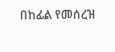በከፊል የመሰረዝ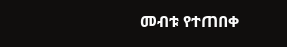መብቱ የተጠበቀ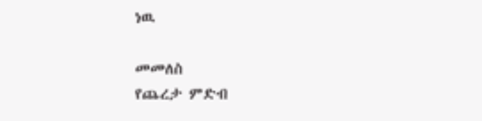ነዉ

መመለስ
የጨረታ ምድብ